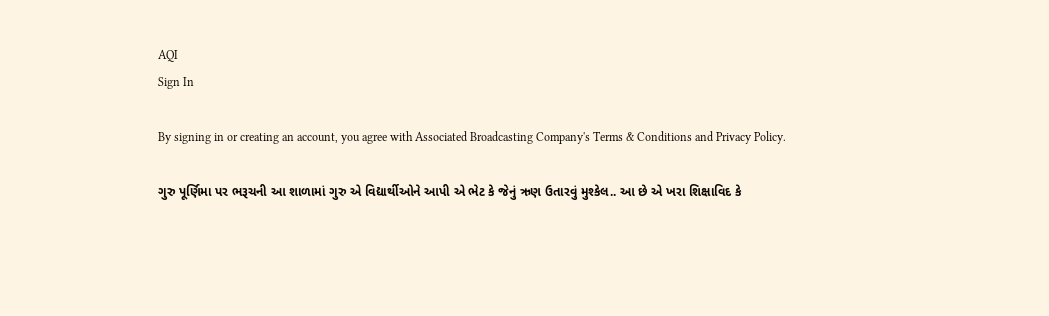AQI
Sign In

By signing in or creating an account, you agree with Associated Broadcasting Company's Terms & Conditions and Privacy Policy.

ગુરુ પૂર્ણિમા પર ભરૂચની આ શાળામાં ગુરુ એ વિદ્યાર્થીઓને આપી એ ભેટ કે જેનું ઋણ ઉતારવું મુશ્કેલ.. આ છે એ ખરા શિક્ષાવિદ કે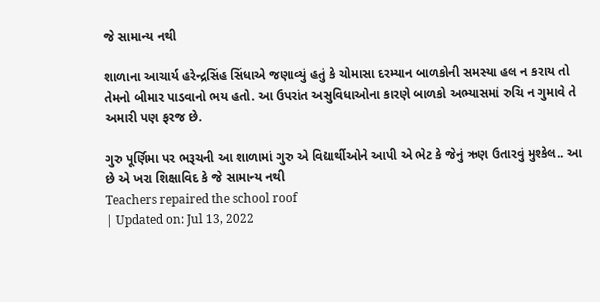જે સામાન્ય નથી

શાળાના આચાર્ય હરેન્દ્રસિંહ સિંધાએ જણાવ્યું હતું કે ચોમાસા દરમ્યાન બાળકોની સમસ્યા હલ ન કરાય તો તેમનો બીમાર પાડવાનો ભય હતો. આ ઉપરાંત અસુવિધાઓના કારણે બાળકો અભ્યાસમાં રુચિ ન ગુમાવે તે અમારી પણ ફરજ છે.

ગુરુ પૂર્ણિમા પર ભરૂચની આ શાળામાં ગુરુ એ વિદ્યાર્થીઓને આપી એ ભેટ કે જેનું ઋણ ઉતારવું મુશ્કેલ.. આ છે એ ખરા શિક્ષાવિદ કે જે સામાન્ય નથી
Teachers repaired the school roof
| Updated on: Jul 13, 2022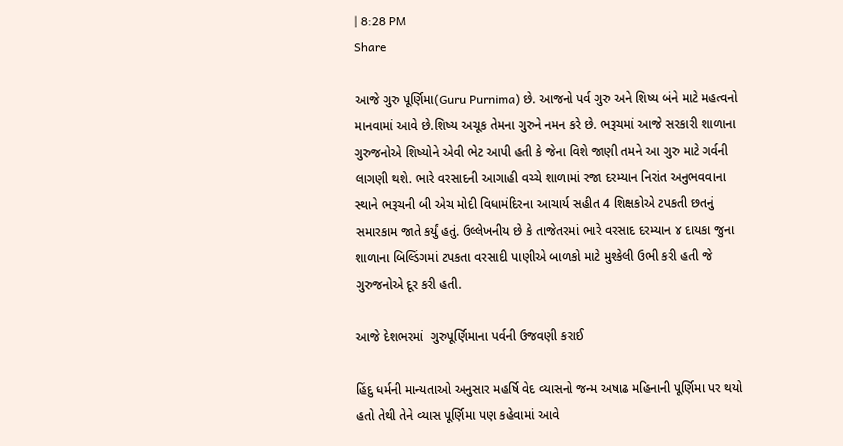| 8:28 PM
Share

આજે ગુરુ પૂર્ણિમા(Guru Purnima) છે. આજનો પર્વ ગુરુ અને શિષ્ય બંને માટે મહત્વનો માનવામાં આવે છે.શિષ્ય અચૂક તેમના ગુરુને નમન કરે છે. ભરૂચમાં આજે સરકારી શાળાના ગુરુજનોએ શિષ્યોને એવી ભેટ આપી હતી કે જેના વિશે જાણી તમને આ ગુરુ માટે ગર્વની લાગણી થશે. ભારે વરસાદની આગાહી વચ્ચે શાળામાં રજા દરમ્યાન નિરાંત અનુભવવાના સ્થાને ભરૂચની બી એચ મોદી વિધામંદિરના આચાર્ય સહીત 4 શિક્ષકોએ ટપકતી છતનું સમારકામ જાતે કર્યું હતું. ઉલ્લેખનીય છે કે તાજેતરમાં ભારે વરસાદ દરમ્યાન ૪ દાયકા જુના શાળાના બિલ્ડિંગમાં ટપકતા વરસાદી પાણીએ બાળકો માટે મુશ્કેલી ઉભી કરી હતી જે ગુરુજનોએ દૂર કરી હતી.

આજે દેશભરમાં  ગુરુપૂર્ણિમાના પર્વની ઉજવણી કરાઈ

હિંદુ ધર્મની માન્યતાઓ અનુસાર મહર્ષિ વેદ વ્યાસનો જન્મ અષાઢ મહિનાની પૂર્ણિમા પર થયો હતો તેથી તેને વ્યાસ પૂર્ણિમા પણ કહેવામાં આવે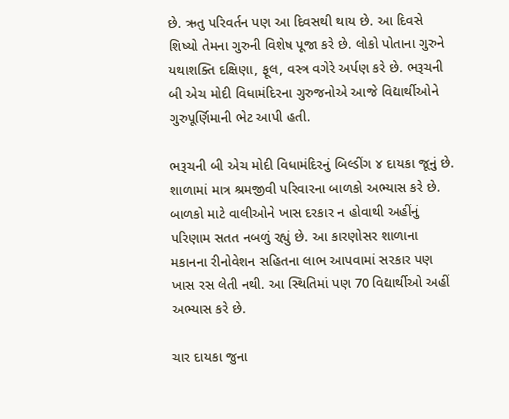છે. ઋતુ પરિવર્તન પણ આ દિવસથી થાય છે. આ દિવસે શિષ્યો તેમના ગુરુની વિશેષ પૂજા કરે છે. લોકો પોતાના ગુરુને યથાશક્તિ દક્ષિણા, ફૂલ, વસ્ત્ર વગેરે અર્પણ કરે છે. ભરૂચની બી એચ મોદી વિધામંદિરના ગુરુજનોએ આજે વિદ્યાર્થીઓને ગુરુપૂર્ણિમાની ભેટ આપી હતી.

ભરૂચની બી એચ મોદી વિધામંદિરનું બિલ્ડીંગ ૪ દાયકા જૂનું છે. શાળામાં માત્ર શ્રમજીવી પરિવારના બાળકો અભ્યાસ કરે છે. બાળકો માટે વાલીઓને ખાસ દરકાર ન હોવાથી અહીંનું પરિણામ સતત નબળું રહ્યું છે. આ કારણોસર શાળાના મકાનના રીનોવેશન સહિતના લાભ આપવામાં સરકાર પણ ખાસ રસ લેતી નથી. આ સ્થિતિમાં પણ 70 વિદ્યાર્થીઓ અહીં અભ્યાસ કરે છે.

ચાર દાયકા જુના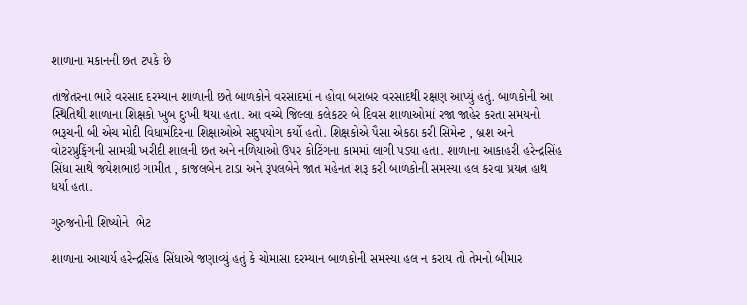શાળાના મકાનની છત ટપકે છે

તાજેતરના ભારે વરસાદ દરમ્યાન શાળાની છતે બાળકોને વરસાદમાં ન હોવા બરાબર વરસાદથી રક્ષણ આપ્યું હતું. બાળકોની આ સ્થિતિથી શાળાના શિક્ષકો ખુબ દુઃખી થયા હતા. આ વચ્ચે જિલ્લા કલેકટર બે દિવસ શાળાઓમાં રજા જાહેર કરતા સમયનો ભરૂચની બી એચ મોદી વિધામંદિરના શિક્ષાઓએ સદુપયોગ કર્યો હતો. શિક્ષકોએ પૈસા એકઠા કરી સિમેન્ટ , બ્રશ અને વોટરપ્રુફિંગની સામગ્રી ખરીદી શાલની છત અને નળિયાઓ ઉપર કોટિંગના કામમાં લાગી પડ્યા હતા. શાળાના આકાહરી હરેન્દ્રસિંહ સિંધા સાથે જયેશભાઇ ગામીત , કાજલબેન ટાડા અને રૂપલબેને જાત મહેનત શરૂ કરી બાળકોની સમસ્યા હલ કરવા પ્રયત્ન હાથ ધર્યા હતા.

ગુરુજનોની શિષ્યોને  ભેટ

શાળાના આચાર્ય હરેન્દ્રસિંહ સિંધાએ જણાવ્યું હતું કે ચોમાસા દરમ્યાન બાળકોની સમસ્યા હલ ન કરાય તો તેમનો બીમાર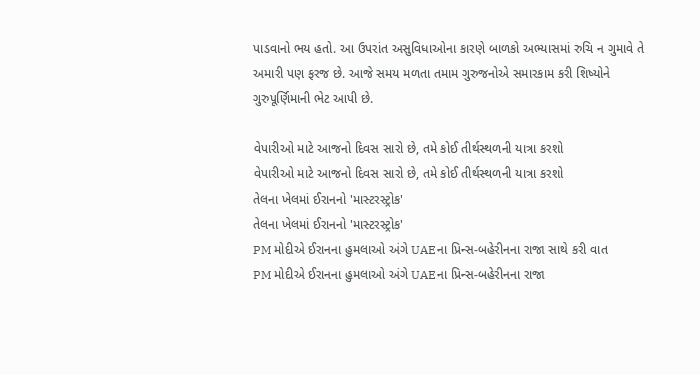પાડવાનો ભય હતો. આ ઉપરાંત અસુવિધાઓના કારણે બાળકો અભ્યાસમાં રુચિ ન ગુમાવે તે અમારી પણ ફરજ છે. આજે સમય મળતા તમામ ગુરુજનોએ સમારકામ કરી શિષ્યોને ગુરુપૂર્ણિમાની ભેટ આપી છે.

વેપારીઓ માટે આજનો દિવસ સારો છે, તમે કોઈ તીર્થસ્થળની યાત્રા કરશો
વેપારીઓ માટે આજનો દિવસ સારો છે, તમે કોઈ તીર્થસ્થળની યાત્રા કરશો
તેલના ખેલમાં ઈરાનનો 'માસ્ટરસ્ટ્રોક'
તેલના ખેલમાં ઈરાનનો 'માસ્ટરસ્ટ્રોક'
PM મોદીએ ઈરાનના હુમલાઓ અંગે UAEના પ્રિન્સ-બહેરીનના રાજા સાથે કરી વાત
PM મોદીએ ઈરાનના હુમલાઓ અંગે UAEના પ્રિન્સ-બહેરીનના રાજા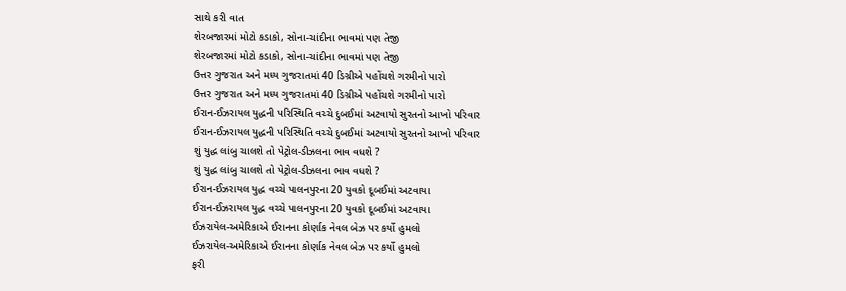સાથે કરી વાત
શેરબજારમાં મોટો કડાકો, સોના-ચાંદીના ભાવમાં પણ તેજી
શેરબજારમાં મોટો કડાકો, સોના-ચાંદીના ભાવમાં પણ તેજી
ઉત્તર ગુજરાત અને મધ્ય ગુજરાતમાં 40 ડિગ્રીએ પહોંચશે ગરમીનો પારો
ઉત્તર ગુજરાત અને મધ્ય ગુજરાતમાં 40 ડિગ્રીએ પહોંચશે ગરમીનો પારો
ઈરાન-ઈઝરાયલ યુદ્ધની પરિસ્થિતિ વચ્ચે દુબઈમાં અટવાયો સુરતનો આખો પરિવાર
ઈરાન-ઈઝરાયલ યુદ્ધની પરિસ્થિતિ વચ્ચે દુબઈમાં અટવાયો સુરતનો આખો પરિવાર
શું યુદ્ધ લાંબુ ચાલશે તો પેટ્રોલ-ડીઝલના ભાવ વધશે ?
શું યુદ્ધ લાંબુ ચાલશે તો પેટ્રોલ-ડીઝલના ભાવ વધશે ?
ઈરાન-ઈઝરાયલ યુદ્ધ વચ્ચે પાલનપુરના 20 યુવકો દૂબઈમાં અટવાયા
ઈરાન-ઈઝરાયલ યુદ્ધ વચ્ચે પાલનપુરના 20 યુવકો દૂબઈમાં અટવાયા
ઈઝરાયેલ-અમેરિકાએ ઈરાનના કોર્ણાક નેવલ બેઝ પર કર્યો હુમલો
ઈઝરાયેલ-અમેરિકાએ ઈરાનના કોર્ણાક નેવલ બેઝ પર કર્યો હુમલો
ફરી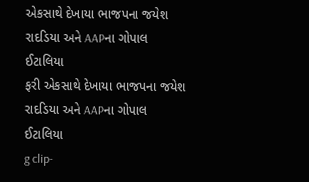એકસાથે દેખાયા ભાજપના જયેશ રાદડિયા અને AAPના ગોપાલ ઈટાલિયા
ફરી એકસાથે દેખાયા ભાજપના જયેશ રાદડિયા અને AAPના ગોપાલ ઈટાલિયા
g clip-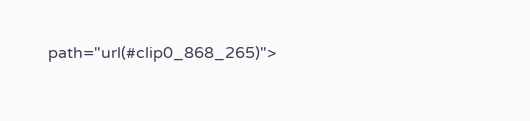path="url(#clip0_868_265)">